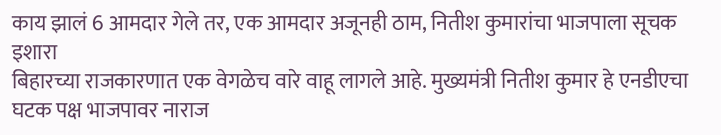काय झालं 6 आमदार गेले तर, एक आमदार अजूनही ठाम, नितीश कुमारांचा भाजपाला सूचक इशारा
बिहारच्या राजकारणात एक वेगळेच वारे वाहू लागले आहे. मुख्यमंत्री नितीश कुमार हे एनडीएचा घटक पक्ष भाजपावर नाराज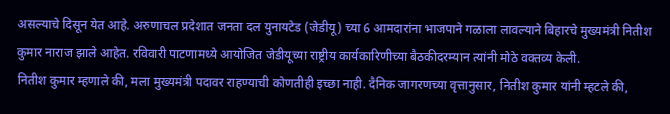असल्याचे दिसून येत आहे. अरुणाचल प्रदेशात जनता दल युनायटेड (जेडीयू) च्या 6 आमदारांना भाजपाने गळाला लावल्याने बिहारचे मुख्यमंत्री नितीश कुमार नाराज झाले आहेत. रविवारी पाटणामध्ये आयोजित जेडीयूच्या राष्ट्रीय कार्यकारिणीच्या बैठकीदरम्यान त्यांनी मोठे वक्तव्य केली.
नितीश कुमार म्हणाले की, मला मुख्यमंत्री पदावर राहण्याची कोणतीही इच्छा नाही. दैनिक जागरणच्या वृत्तानुसार, नितीश कुमार यांनी म्हटले की,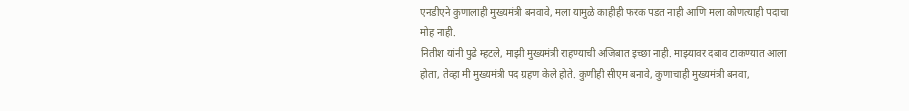एनडीएने कुणालाही मुख्यमंत्री बनवावे, मला यामुळे काहीही फरक पडत नाही आणि मला कोणत्याही पदाचा मोह नाही.
नितीश यांनी पुढे म्हटले, माझी मुख्यमंत्री राहण्याची अजिबात इच्छा नाही. माझ्यावर दबाव टाकण्यात आला होता, तेव्हा मी मुख्यमंत्री पद ग्रहण केले होते. कुणीही सीएम बनावे, कुणाचाही मुख्यमंत्री बनवा,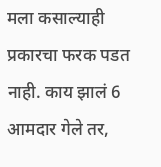मला कसाल्याही प्रकारचा फरक पडत नाही. काय झालं 6 आमदार गेले तर,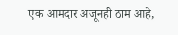एक आमदार अजूनही ठाम आहे,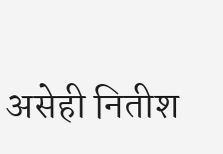असेही नितीश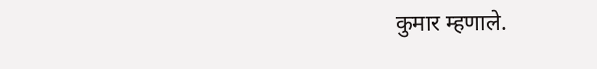कुमार म्हणाले.